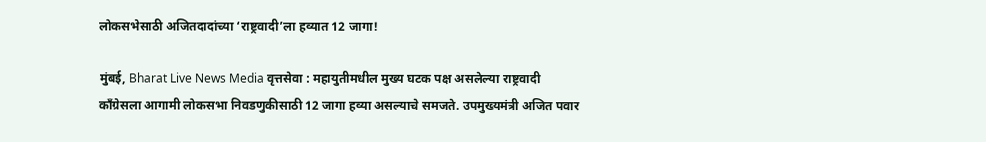लोकसभेसाठी अजितदादांच्या ‘राष्ट्रवादी’ला हव्यात 12 जागा!

मुंबई, Bharat Live News Media वृत्तसेवा : महायुतीमधील मुख्य घटक पक्ष असलेल्या राष्ट्रवादी काँग्रेसला आगामी लोकसभा निवडणुकीसाठी 12 जागा हव्या असल्याचे समजते. उपमुख्यमंत्री अजित पवार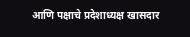आणि पक्षाचे प्रदेशाध्यक्ष खासदार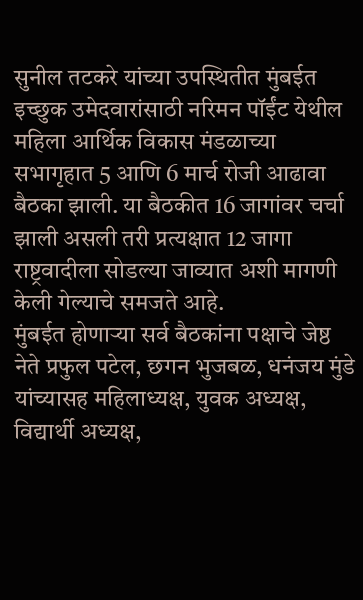सुनील तटकरे यांच्या उपस्थितीत मुंबईत इच्छुक उमेदवारांसाठी नरिमन पॉईंट येथील महिला आर्थिक विकास मंडळाच्या सभागृहात 5 आणि 6 मार्च रोजी आढावा बैठका झाली. या बैठकीत 16 जागांवर चर्चा झाली असली तरी प्रत्यक्षात 12 जागा राष्ट्रवादीला सोडल्या जाव्यात अशी मागणी केली गेल्याचे समजते आहे.
मुंबईत होणाऱ्या सर्व बैठकांना पक्षाचे जेष्ठ नेते प्रफुल पटेल, छगन भुजबळ, धनंजय मुंडे यांच्यासह महिलाध्यक्ष, युवक अध्यक्ष, विद्यार्थी अध्यक्ष,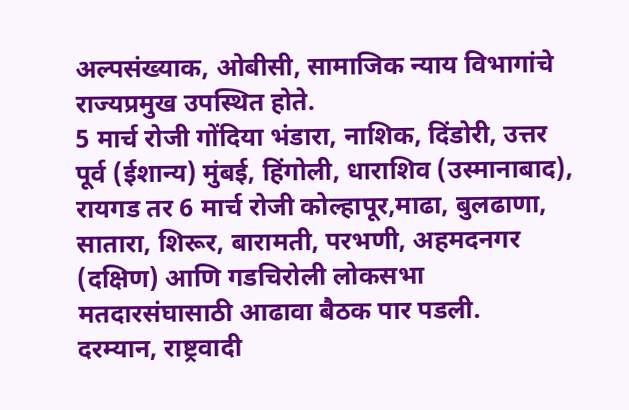अल्पसंख्याक, ओबीसी, सामाजिक न्याय विभागांचे राज्यप्रमुख उपस्थित होते.
5 मार्च रोजी गोंदिया भंडारा, नाशिक, दिंडोरी, उत्तर पूर्व (ईशान्य) मुंबई, हिंगोली, धाराशिव (उस्मानाबाद), रायगड तर 6 मार्च रोजी कोल्हापूर,माढा, बुलढाणा, सातारा, शिरूर, बारामती, परभणी, अहमदनगर (दक्षिण) आणि गडचिरोली लोकसभा मतदारसंघासाठी आढावा बैठक पार पडली.
दरम्यान, राष्ट्रवादी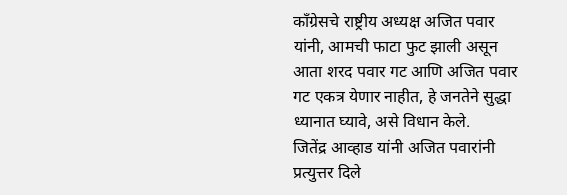काँग्रेसचे राष्ट्रीय अध्यक्ष अजित पवार यांनी, आमची फाटा फुट झाली असून आता शरद पवार गट आणि अजित पवार गट एकत्र येणार नाहीत, हे जनतेने सुद्धा ध्यानात घ्यावे, असे विधान केले.
जितेंद्र आव्हाड यांनी अजित पवारांनी प्रत्युत्तर दिले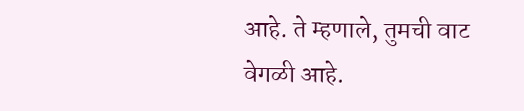आहे. ते म्हणाले, तुमची वाट वेगळी आहे.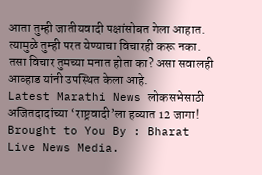आता तुम्ही जातीयवादी पक्षांसोबत गेला आहात. त्यामुळे तुम्ही परत येण्याचा विचारही करू नका. तसा विचार तुमच्या मनात होता का? असा सवालही आव्हाड यांनी उपस्थित केला आहे.
Latest Marathi News लोकसभेसाठी अजितदादांच्या ‘राष्ट्रवादी’ला हव्यात 12 जागा! Brought to You By : Bharat Live News Media.